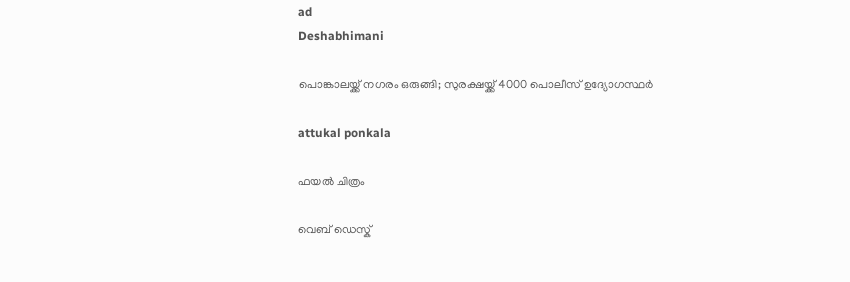ad
Deshabhimani

പൊങ്കാലയ്ക്ക് നഗരം ഒരുങ്ങി; സുരക്ഷയ്ക്ക്‌ 4000 പൊലീസ് ഉദ്യോഗസ്ഥർ

attukal ponkala

ഫയൽ ചിത്രം

വെബ് ഡെസ്ക്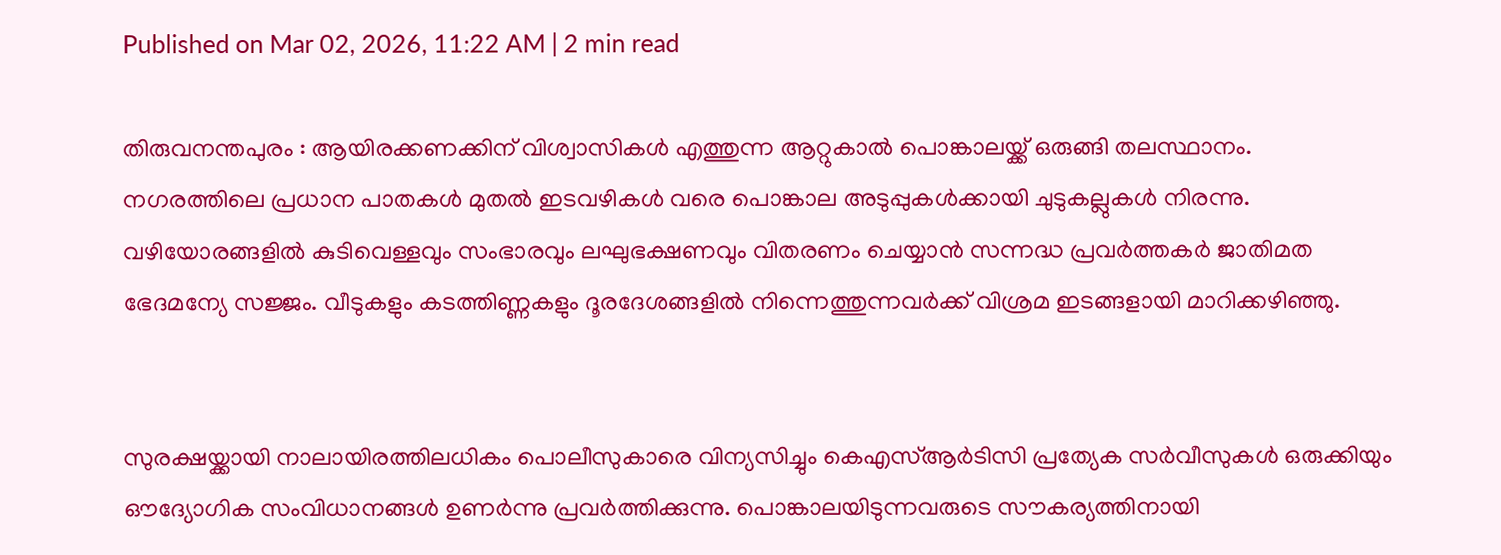Published on Mar 02, 2026, 11:22 AM | 2 min read

തിരുവനന്തപുരം : ആയിരക്കണക്കിന്‌ വിശ്വാസികൾ എത്തുന്ന ആറ്റുകാൽ പൊങ്കാലയ്ക്ക്‌ ഒരുങ്ങി തലസ്ഥാനം. നഗരത്തിലെ പ്രധാന പാതകൾ മുതൽ ഇടവഴികൾ വരെ പൊങ്കാല അടുപ്പുകൾക്കായി ചുടുകല്ലുകൾ നിരന്നു. വഴിയോരങ്ങളിൽ കുടിവെള്ളവും സംഭാരവും ലഘുഭക്ഷണവും വിതരണം ചെയ്യാൻ സന്നദ്ധ പ്രവർത്തകർ ജാതിമത ഭേദമന്യേ സജ്ജം. വീടുകളും കടത്തിണ്ണകളും ദൂരദേശങ്ങളിൽ നിന്നെത്തുന്നവർക്ക്‌ വിശ്രമ ഇടങ്ങളായി മാറിക്കഴിഞ്ഞു.


സുരക്ഷയ്ക്കായി നാലായിരത്തിലധികം പൊലീസുകാരെ വിന്യസിച്ചും കെഎസ്ആർടിസി പ്രത്യേക സർവീസുകൾ ഒരുക്കിയും ഔദ്യോഗിക സംവിധാനങ്ങൾ ഉണർന്നു പ്രവർത്തിക്കുന്നു. പൊങ്കാലയിടുന്നവരുടെ സൗകര്യത്തിനായി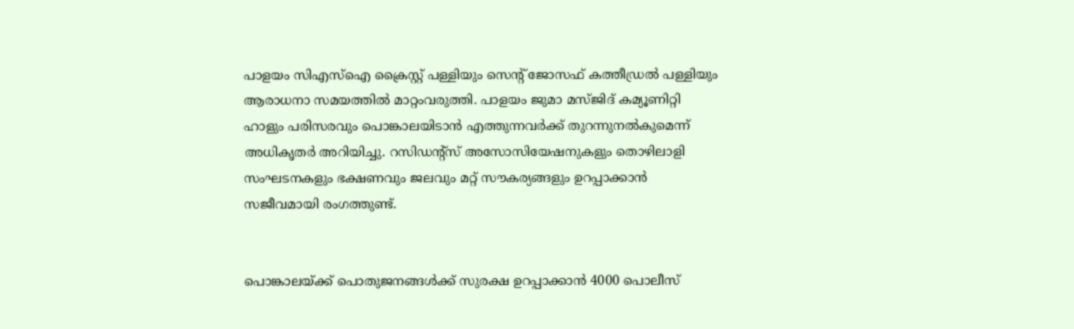പാളയം സിഎസ്‌ഐ ക്രൈസ്റ്റ്‌ പള്ളിയും സെന്റ്‌ ജോസഫ്‌ കത്തീഡ്രൽ പള്ളിയും ആരാധനാ സമയത്തിൽ മാറ്റംവരുത്തി. പാളയം ജുമാ മസ്ജിദ്‌ കമ്യൂണിറ്റി ഹാളും പരിസരവും പൊങ്കാലയിടാൻ എത്തുന്നവർക്ക്‌ തുറന്നുനൽകുമെന്ന്‌ അധികൃതർ അറിയിച്ചു. റസിഡന്റ്‌സ് അസോസിയേഷനുകളും തൊഴിലാളി സംഘടനകളും ഭക്ഷണവും ജലവും മറ്റ്‌ സ‍ൗകര്യങ്ങളും ഉറപ്പാക്കാൻ സജീവമായി രംഗത്തുണ്ട്‌.


പൊങ്കാലയ്‌ക്ക്‌ പൊതുജനങ്ങൾക്ക് സുരക്ഷ ഉറപ്പാക്കാൻ 4000 പൊലീസ്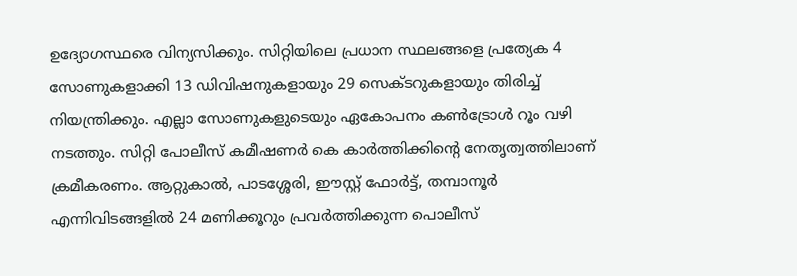ഉദ്യോഗസ്ഥരെ വിന്യസിക്കും. സിറ്റിയിലെ പ്രധാന സ്ഥലങ്ങളെ പ്രത്യേക 4 സോണുകളാക്കി 13 ഡിവിഷനുകളായും 29 സെക്‌ടറുകളായും തിരിച്ച് നിയന്ത്രിക്കും. എല്ലാ സോണുകളുടെയും ഏകോപനം കൺട്രോൾ റൂം വഴി നടത്തും. സിറ്റി പോലീസ് കമീഷണർ കെ കാർത്തിക്കിന്റെ നേതൃത്വത്തിലാണ് ക്രമീകരണം. ആറ്റുകാൽ, പാടശ്ശേരി, ഈസ്റ്റ് ഫോർട്ട്, തമ്പാനൂർ എന്നിവിടങ്ങളിൽ 24 മണിക്കൂറും പ്രവർത്തിക്കുന്ന പൊലീസ്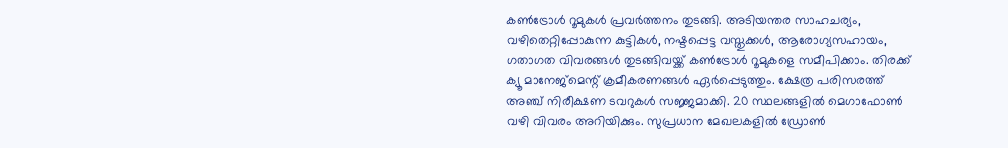കൺട്രോൾ റൂമുകൾ പ്രവർത്തനം തുടങ്ങി. അടിയന്തര സാഹചര്യം, വഴിതെറ്റിപ്പോകുന്ന കുട്ടികൾ, നഷ്ടപ്പെട്ട വസ്തുക്കൾ, ആരോഗ്യസഹായം, ഗതാഗത വിവരങ്ങൾ തുടങ്ങിവയ്ക്ക് കൺട്രോൾ റൂമുകളെ സമീപിക്കാം. തിരക്ക് ക്യൂ മാനേജ്‍മെന്റ് ക്രമീകരണങ്ങൾ ഏർപ്പെടുത്തും. ക്ഷേത്ര പരിസരത്ത് അഞ്ച് നിരീക്ഷണ ടവറുകൾ സജ്ജമാക്കി. 20 സ്ഥലങ്ങളിൽ മെഗാഫോൺ വഴി വിവരം അറിയിക്കും. സുപ്രധാന മേഖലകളിൽ ഡ്രോൺ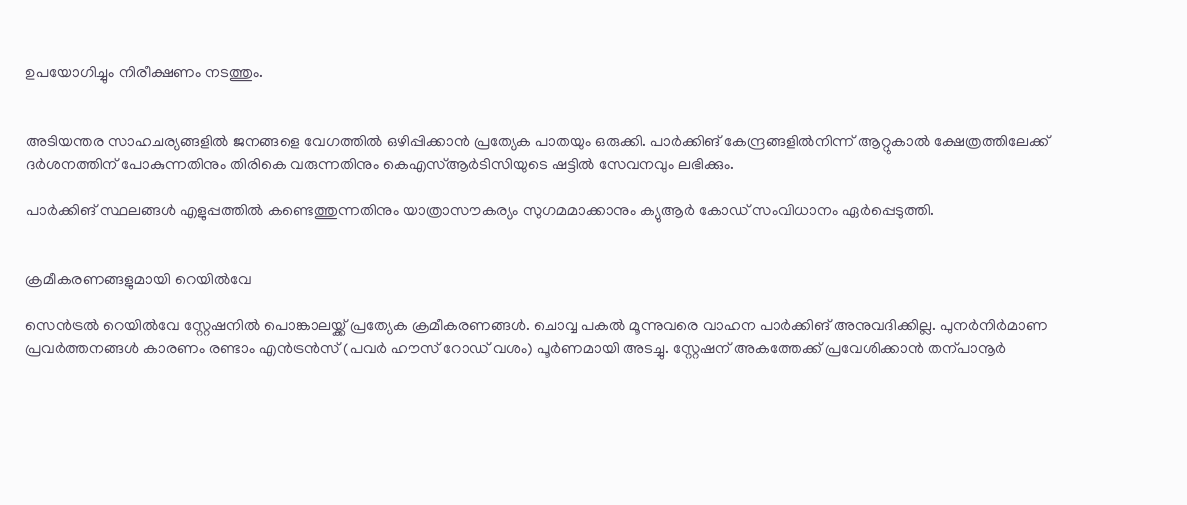ഉപയോഗിച്ചും നിരീക്ഷണം നടത്തും.


അടിയന്തര സാഹചര്യങ്ങളിൽ ജനങ്ങളെ വേഗത്തിൽ ഒഴിപ്പിക്കാൻ പ്രത്യേക പാതയും ഒരുക്കി. പാർക്കിങ് കേന്ദ്രങ്ങളിൽനിന്ന് ആറ്റുകാൽ ക്ഷേത്രത്തിലേക്ക് ദർശനത്തിന്‌ പോകുന്നതിനും തിരികെ വരുന്നതിനും കെഎസ്ആർടിസിയുടെ ഷട്ടിൽ സേവനവും ലഭിക്കും.

പാർക്കിങ് സ്ഥലങ്ങൾ എളുപ്പത്തിൽ കണ്ടെത്തുന്നതിനും യാത്രാസൗകര്യം സുഗമമാക്കാനും ക്യുആർ കോഡ് സംവിധാനം ഏർപ്പെടുത്തി.


ക്രമീകരണങ്ങളുമായി റെയിൽവേ

സെൻട്രൽ റെയിൽവേ സ്റ്റേഷനിൽ പൊങ്കാലയ്ക്ക്‌ പ്രത്യേക ക്രമീകരണങ്ങൾ. ചൊവ്വ പകൽ മൂന്നുവരെ വാഹന പാർക്കിങ് അനുവദിക്കില്ല. പുനർനിർമാണ പ്രവർത്തനങ്ങൾ കാരണം രണ്ടാം എൻട്രൻസ് (പവർ ഹൗസ് റോഡ് വശം) പൂർണമായി അടച്ചു. സ്റ്റേഷന്‌ അകത്തേക്ക്‌ പ്രവേശിക്കാൻ തന്പാനൂർ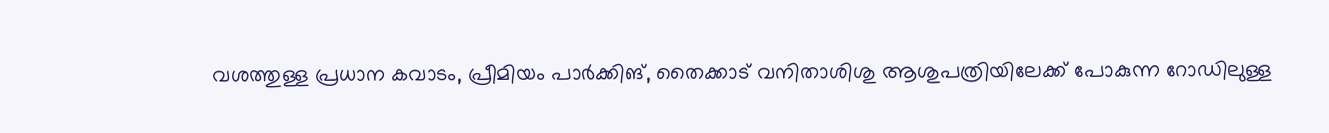വശത്തുള്ള പ്രധാന കവാടം, പ്രീമിയം പാർക്കിങ്‌, തൈക്കാട്‌ വനിതാശിശു ആശുപത്രിയിലേക്ക്‌ പോകുന്ന റോഡിലുള്ള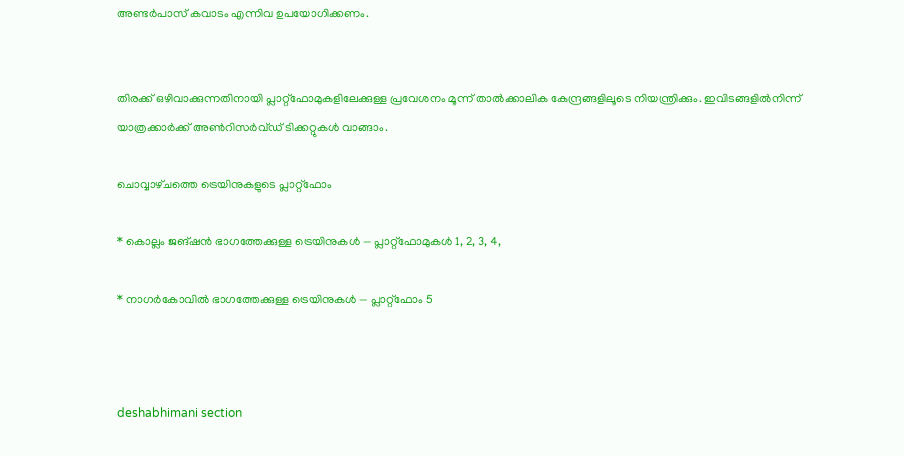അണ്ടർപാസ്‌ കവാടം എന്നിവ ഉപയോഗിക്കണം.


തിരക്ക് ഒഴിവാക്കുന്നതിനായി പ്ലാറ്റ്ഫോമുകളിലേക്കുള്ള പ്രവേശനം മൂന്ന് താൽക്കാലിക കേന്ദ്രങ്ങളിലൂടെ നിയന്ത്രിക്കും. ഇവിടങ്ങളിൽനിന്ന്‌ യാത്രക്കാർക്ക് അൺറിസർവ്ഡ് ടിക്കറ്റുകൾ വാങ്ങാം.

ചൊവ്വാഴ്‌ചത്തെ ട്രെയിനുകളുടെ പ്ലാറ്റ്‌ഫോം

* കൊല്ലം ജങ്‌ഷൻ ഭാഗത്തേക്കുള്ള ട്രെയിനുകൾ — പ്ലാറ്റ്ഫോമുകൾ 1, 2, 3, 4,

* നാഗർകോവിൽ ഭാഗത്തേക്കുള്ള ട്രെയിനുകൾ — പ്ലാറ്റ്ഫോം 5



deshabhimani section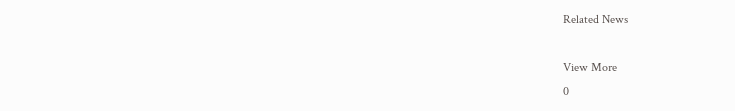Related News

View More
0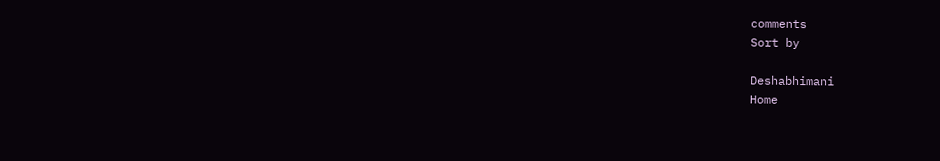comments
Sort by

Deshabhimani
Home